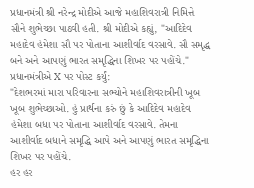પ્રધાનમંત્રી શ્રી નરેન્દ્ર મોદીએ આજે મહાશિવરાત્રી નિમિત્તે સૌને શુભેચ્છા પાઠવી હતી. શ્રી મોદીએ કહ્યું, "આદિદેવ મહાદેવ હંમેશા સૌ પર પોતાના આશીર્વાદ વરસાવે. સૌ સમૃદ્ધ બને અને આપણું ભારત સમૃદ્ધિના શિખર પર પહોંચે."
પ્રધાનમંત્રીએ X પર પોસ્ટ કર્યું:
"દેશભરમાં મારા પરિવારના સભ્યોને મહાશિવરાત્રીની ખૂબ ખૂબ શુભેચ્છાઓ. હું પ્રાર્થના કરું છું કે આદિદેવ મહાદેવ હંમેશા બધા પર પોતાના આશીર્વાદ વરસાવે. તેમના આશીર્વાદ બધાને સમૃદ્ધિ આપે અને આપણું ભારત સમૃદ્ધિના શિખર પર પહોંચે.
હર હર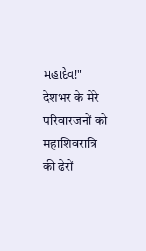મહાદેવ!"
देशभर के मेरे परिवारजनों को महाशिवरात्रि की ढेरों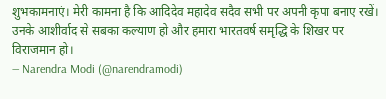शुभकामनाएं। मेरी कामना है कि आदिदेव महादेव सदैव सभी पर अपनी कृपा बनाए रखें। उनके आशीर्वाद से सबका कल्याण हो और हमारा भारतवर्ष समृद्धि के शिखर पर विराजमान हो।
— Narendra Modi (@narendramodi)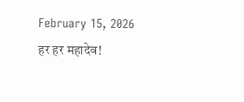February 15, 2026
हर हर महादेव!